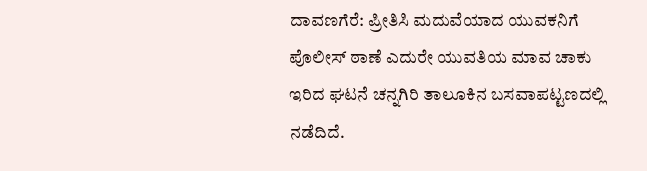ದಾವಣಗೆರೆ: ಪ್ರೀತಿಸಿ ಮದುವೆಯಾದ ಯುವಕನಿಗೆ ಪೊಲೀಸ್ ಠಾಣೆ ಎದುರೇ ಯುವತಿಯ ಮಾವ ಚಾಕು ಇರಿದ ಘಟನೆ ಚನ್ನಗಿರಿ ತಾಲೂಕಿನ ಬಸವಾಪಟ್ಟಣದಲ್ಲಿ ನಡೆದಿದೆ.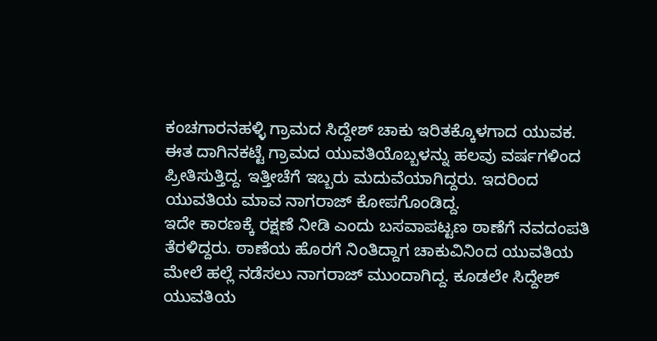ಕಂಚಗಾರನಹಳ್ಳಿ ಗ್ರಾಮದ ಸಿದ್ದೇಶ್ ಚಾಕು ಇರಿತಕ್ಕೊಳಗಾದ ಯುವಕ. ಈತ ದಾಗಿನಕಟ್ಟೆ ಗ್ರಾಮದ ಯುವತಿಯೊಬ್ಬಳನ್ನು ಹಲವು ವರ್ಷಗಳಿಂದ ಪ್ರೀತಿಸುತ್ತಿದ್ದ. ಇತ್ತೀಚೆಗೆ ಇಬ್ಬರು ಮದುವೆಯಾಗಿದ್ದರು. ಇದರಿಂದ ಯುವತಿಯ ಮಾವ ನಾಗರಾಜ್ ಕೋಪಗೊಂಡಿದ್ದ.
ಇದೇ ಕಾರಣಕ್ಕೆ ರಕ್ಷಣೆ ನೀಡಿ ಎಂದು ಬಸವಾಪಟ್ಟಣ ಠಾಣೆಗೆ ನವದಂಪತಿ ತೆರಳಿದ್ದರು. ಠಾಣೆಯ ಹೊರಗೆ ನಿಂತಿದ್ದಾಗ ಚಾಕುವಿನಿಂದ ಯುವತಿಯ ಮೇಲೆ ಹಲ್ಲೆ ನಡೆಸಲು ನಾಗರಾಜ್ ಮುಂದಾಗಿದ್ದ. ಕೂಡಲೇ ಸಿದ್ದೇಶ್ ಯುವತಿಯ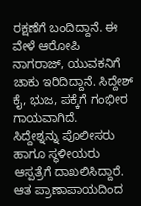ರಕ್ಷಣೆಗೆ ಬಂದಿದ್ದಾನೆ. ಈ ವೇಳೆ ಆರೋಪಿ ನಾಗರಾಜ್, ಯುವಕನಿಗೆ ಚಾಕು ಇರಿದಿದ್ದಾನೆ. ಸಿದ್ದೇಶ್ ಕೈ, ಭುಜ, ಪಕ್ಕೆಗೆ ಗಂಭೀರ ಗಾಯವಾಗಿದೆ.
ಸಿದ್ದೇಶ್ನನ್ನು ಪೊಲೀಸರು ಹಾಗೂ ಸ್ಥಳೀಯರು ಆಸ್ಪತ್ರೆಗೆ ದಾಖಲಿಸಿದ್ದಾರೆ. ಆತ ಪ್ರಾಣಾಪಾಯದಿಂದ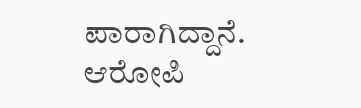ಪಾರಾಗಿದ್ದಾನೆ. ಆರೋಪಿ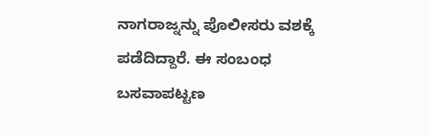ನಾಗರಾಜ್ನನ್ನು ಪೊಲೀಸರು ವಶಕ್ಕೆ ಪಡೆದಿದ್ದಾರೆ. ಈ ಸಂಬಂಧ ಬಸವಾಪಟ್ಟಣ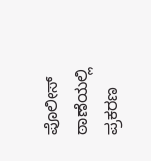ಪೊಲೀಸ್ ಠಾಣೆಯಲ್ಲಿ ಪ್ರಕರಣ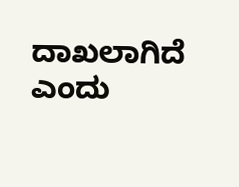ದಾಖಲಾಗಿದೆ ಎಂದು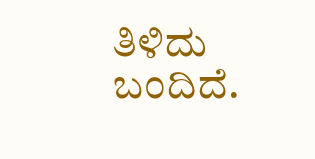ತಿಳಿದು ಬಂದಿದೆ.